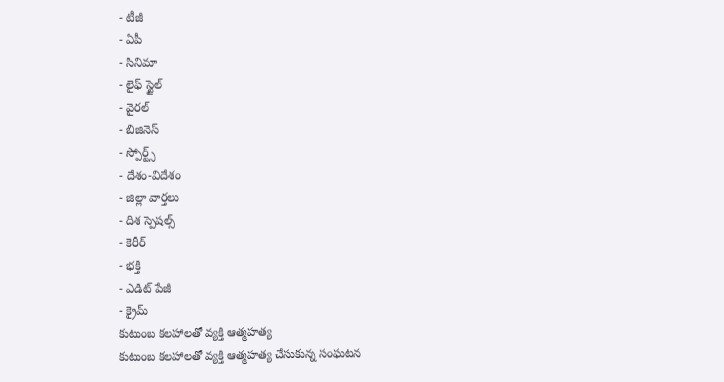- టీజీ
- ఏపీ
- సినిమా
- లైఫ్ స్టైల్
- వైరల్
- బిజినెస్
- స్పోర్ట్స్
- దేశం-విదేశం
- జిల్లా వార్తలు
- దిశ స్పెషల్స్
- కెరీర్
- భక్తి
- ఎడిట్ పేజీ
- క్రైమ్
కుటుంబ కలహాలతో వ్యక్తి ఆత్మహత్య
కుటుంబ కలహాలతో వ్యక్తి ఆత్మహత్య చేసుకున్న సంఘటన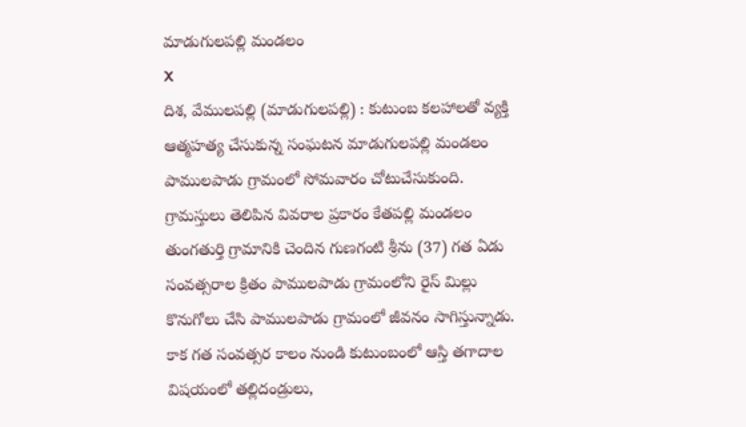మాడుగులపల్లి మండలం
X
దిశ, వేములపల్లి (మాడుగులపల్లి) : కుటుంబ కలహాలతో వ్యక్తి ఆత్మహత్య చేసుకున్న సంఘటన మాడుగులపల్లి మండలం పాములపాడు గ్రామంలో సోమవారం చోటుచేసుకుంది. గ్రామస్తులు తెలిపిన వివరాల ప్రకారం కేతపల్లి మండలం తుంగతుర్తి గ్రామానికి చెందిన గుణగంటి శ్రీను (37) గత ఏడు సంవత్సరాల క్రితం పాములపాడు గ్రామంలోని రైస్ మిల్లు కొనుగోలు చేసి పాములపాడు గ్రామంలో జీవనం సాగిస్తున్నాడు. కాక గత సంవత్సర కాలం నుండి కుటుంబంలో ఆస్తి తగాదాల విషయంలో తల్లిదండ్రులు,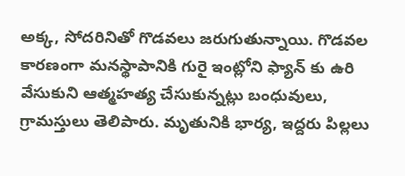అక్క, సోదరినితో గొడవలు జరుగుతున్నాయి. గొడవల కారణంగా మనస్థాపానికి గురై ఇంట్లోని ఫ్యాన్ కు ఉరి వేసుకుని ఆత్మహత్య చేసుకున్నట్లు బంధువులు, గ్రామస్తులు తెలిపారు. మృతునికి భార్య, ఇద్దరు పిల్లలు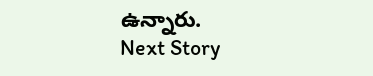ఉన్నారు.
Next Story